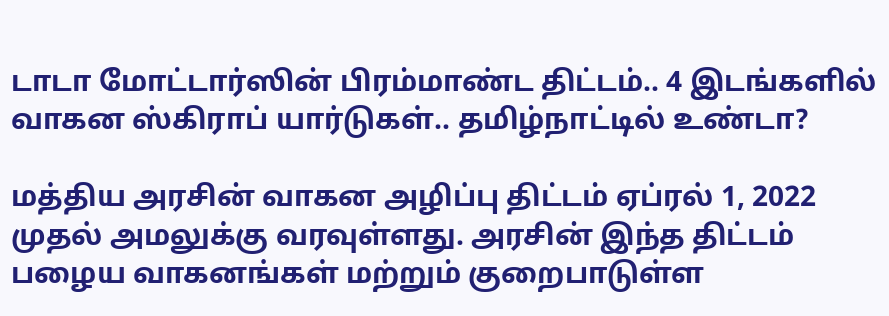டாடா மோட்டார்ஸின் பிரம்மாண்ட திட்டம்.. 4 இடங்களில் வாகன ஸ்கிராப் யார்டுகள்.. தமிழ்நாட்டில் உண்டா?

மத்திய அரசின் வாகன அழிப்பு திட்டம் ஏப்ரல் 1, 2022 முதல் அமலுக்கு வரவுள்ளது. அரசின் இந்த திட்டம் பழைய வாகனங்கள் மற்றும் குறைபாடுள்ள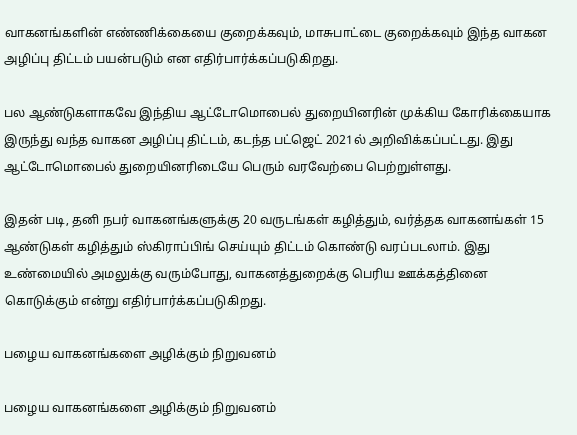வாகனங்களின் எண்ணிக்கையை குறைக்கவும், மாசுபாட்டை குறைக்கவும் இந்த வாகன அழிப்பு திட்டம் பயன்படும் என எதிர்பார்க்கப்படுகிறது.

பல ஆண்டுகளாகவே இந்திய ஆட்டோமொபைல் துறையினரின் முக்கிய கோரிக்கையாக இருந்து வந்த வாகன அழிப்பு திட்டம், கடந்த பட்ஜெட் 2021ல் அறிவிக்கப்பட்டது. இது ஆட்டோமொபைல் துறையினரிடையே பெரும் வரவேற்பை பெற்றுள்ளது.

இதன் படி, தனி நபர் வாகனங்களுக்கு 20 வருடங்கள் கழித்தும், வர்த்தக வாகனங்கள் 15 ஆண்டுகள் கழித்தும் ஸ்கிராப்பிங் செய்யும் திட்டம் கொண்டு வரப்படலாம். இது உண்மையில் அமலுக்கு வரும்போது, வாகனத்துறைக்கு பெரிய ஊக்கத்தினை கொடுக்கும் என்று எதிர்பார்க்கப்படுகிறது.

பழைய வாகனங்களை அழிக்கும் நிறுவனம்

பழைய வாகனங்களை அழிக்கும் நிறுவனம்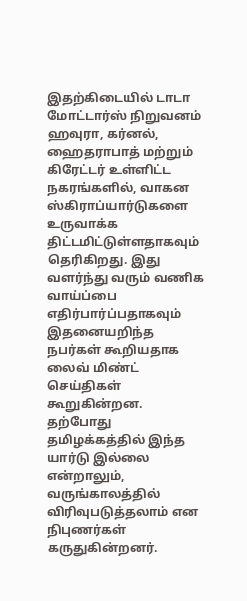இதற்கிடையில் டாடா மோட்டார்ஸ் நிறுவனம் ஹவுரா, கர்னல், ஹைதராபாத் மற்றும் கிரேட்டர் உள்ளிட்ட நகரங்களில், வாகன ஸ்கிராப்யார்டுகளை உருவாக்க திட்டமிட்டுள்ளதாகவும் தெரிகிறது. இது வளர்ந்து வரும் வணிக வாய்ப்பை எதிர்பார்ப்பதாகவும் இதனையறிந்த நபர்கள் கூறியதாக லைவ் மிண்ட் செய்திகள் கூறுகின்றன. தற்போது தமிழக்கத்தில் இந்த யார்டு இல்லை என்றாலும், வருங்காலத்தில் விரிவுபடுத்தலாம் என நிபுணர்கள் கருதுகின்றனர்.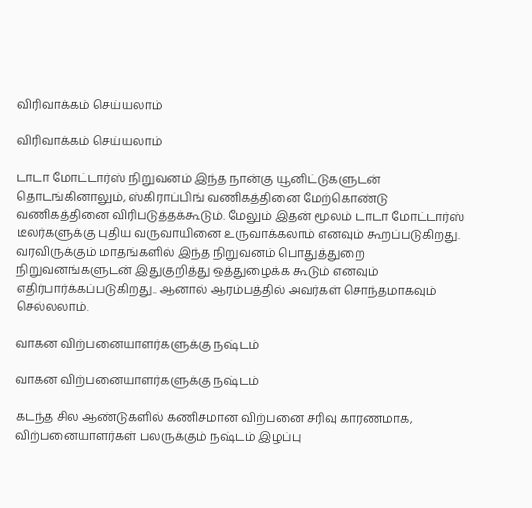விரிவாக்கம் செய்யலாம்

விரிவாக்கம் செய்யலாம்

டாடா மோட்டார்ஸ் நிறுவனம் இந்த நான்கு யூனிட்டுகளுடன் தொடங்கினாலும், ஸ்கிராப்பிங் வணிகத்தினை மேற்கொண்டு வணிகத்தினை விரிபடுத்தக்கூடும். மேலும் இதன் மூலம் டாடா மோட்டார்ஸ் டீலர்களுக்கு புதிய வருவாயினை உருவாக்கலாம் எனவும் கூறப்படுகிறது. வரவிருக்கும் மாதங்களில் இந்த நிறுவனம் பொதுத்துறை நிறுவனங்களுடன் இதுகுறித்து ஒத்துழைக்க கூடும் எனவும் எதிர்பார்க்கப்படுகிறது.. ஆனால் ஆரம்பத்தில் அவர்கள் சொந்தமாகவும் செல்லலாம்.

வாகன விற்பனையாளர்களுக்கு நஷ்டம்

வாகன விற்பனையாளர்களுக்கு நஷ்டம்

கடந்த சில ஆண்டுகளில் கணிசமான விற்பனை சரிவு காரணமாக, விற்பனையாளர்கள் பலருக்கும் நஷ்டம் இழப்பு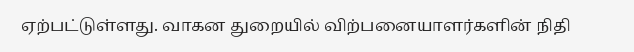ஏற்பட்டுள்ளது. வாகன துறையில் விற்பனையாளர்களின் நிதி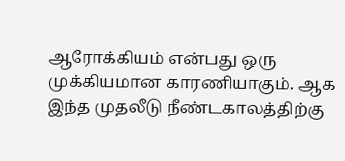ஆரோக்கியம் என்பது ஒரு முக்கியமான காரணியாகும். ஆக இந்த முதலீடு நீண்டகாலத்திற்கு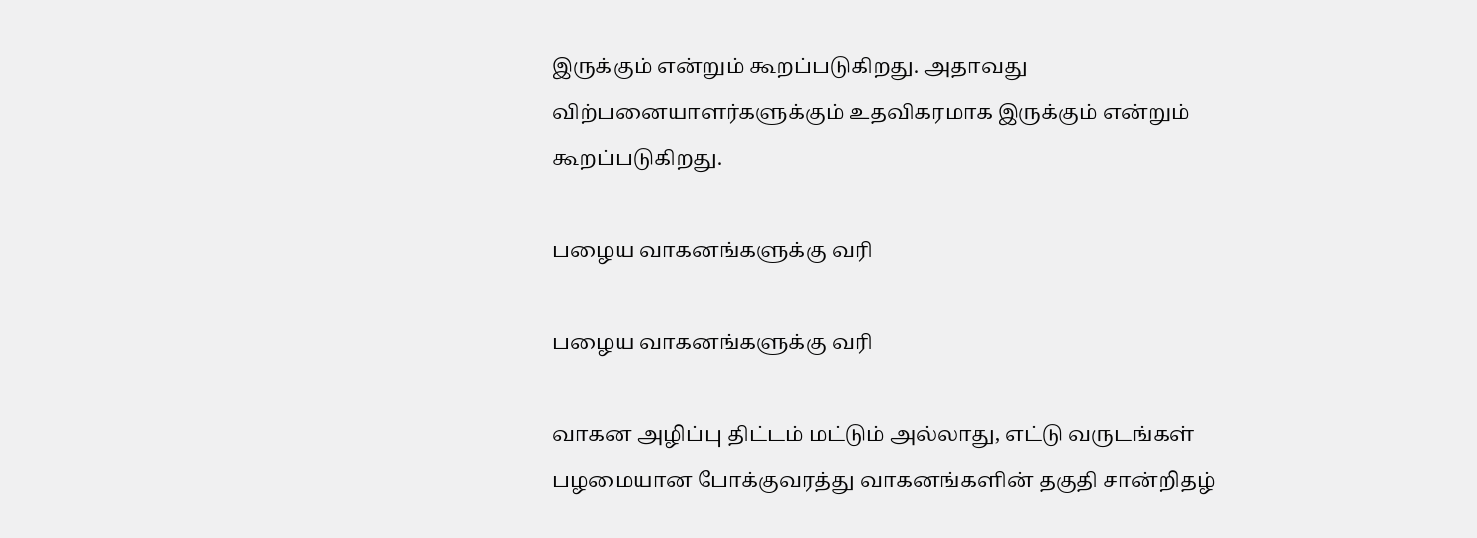இருக்கும் என்றும் கூறப்படுகிறது. அதாவது விற்பனையாளர்களுக்கும் உதவிகரமாக இருக்கும் என்றும் கூறப்படுகிறது.

பழைய வாகனங்களுக்கு வரி

பழைய வாகனங்களுக்கு வரி

வாகன அழிப்பு திட்டம் மட்டும் அல்லாது, எட்டு வருடங்கள் பழமையான போக்குவரத்து வாகனங்களின் தகுதி சான்றிதழ்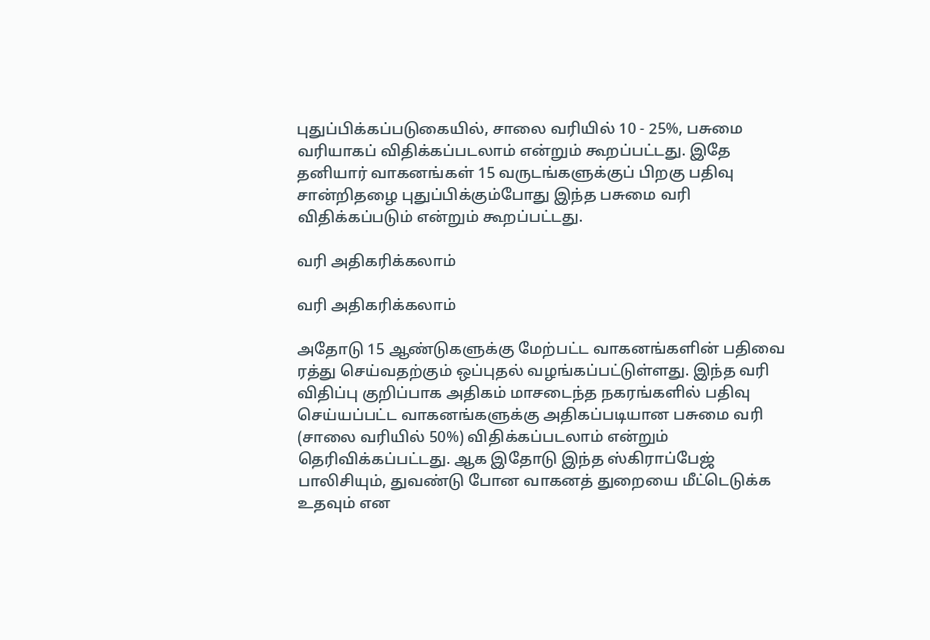புதுப்பிக்கப்படுகையில், சாலை வரியில் 10 - 25%, பசுமை வரியாகப் விதிக்கப்படலாம் என்றும் கூறப்பட்டது. இதே தனியார் வாகனங்கள் 15 வருடங்களுக்குப் பிறகு பதிவு சான்றிதழை புதுப்பிக்கும்போது இந்த பசுமை வரி விதிக்கப்படும் என்றும் கூறப்பட்டது.

வரி அதிகரிக்கலாம்

வரி அதிகரிக்கலாம்

அதோடு 15 ஆண்டுகளுக்கு மேற்பட்ட வாகனங்களின் பதிவை ரத்து செய்வதற்கும் ஒப்புதல் வழங்கப்பட்டுள்ளது. இந்த வரி விதிப்பு குறிப்பாக அதிகம் மாசடைந்த நகரங்களில் பதிவு செய்யப்பட்ட வாகனங்களுக்கு அதிகப்படியான பசுமை வரி (சாலை வரியில் 50%) விதிக்கப்படலாம் என்றும் தெரிவிக்கப்பட்டது. ஆக இதோடு இந்த ஸ்கிராப்பேஜ் பாலிசியும், துவண்டு போன வாகனத் துறையை மீட்டெடுக்க உதவும் என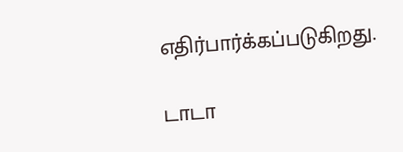எதிர்பார்க்கப்படுகிறது.

டாடா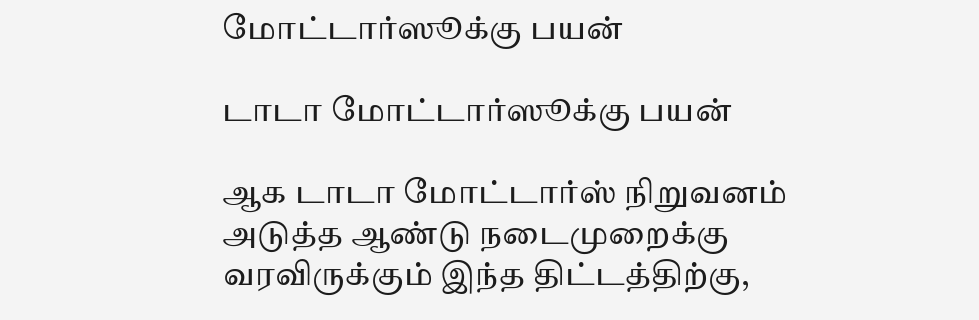மோட்டார்ஸூக்கு பயன்

டாடா மோட்டார்ஸூக்கு பயன்

ஆக டாடா மோட்டார்ஸ் நிறுவனம் அடுத்த ஆண்டு நடைமுறைக்கு வரவிருக்கும் இந்த திட்டத்திற்கு,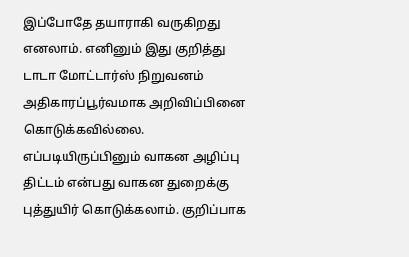இப்போதே தயாராகி வருகிறது எனலாம். எனினும் இது குறித்து டாடா மோட்டார்ஸ் நிறுவனம் அதிகாரப்பூர்வமாக அறிவிப்பினை கொடுக்கவில்லை. எப்படியிருப்பினும் வாகன அழிப்பு திட்டம் என்பது வாகன துறைக்கு புத்துயிர் கொடுக்கலாம். குறிப்பாக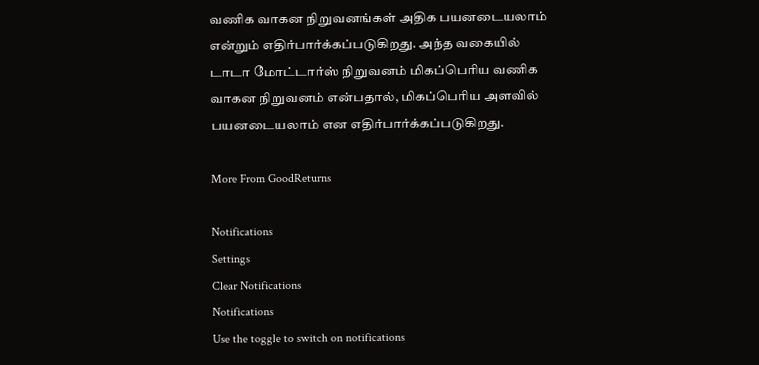வணிக வாகன நிறுவனங்கள் அதிக பயனடையலாம் என்றும் எதிர்பார்க்கப்படுகிறது. அந்த வகையில் டாடா மோட்டார்ஸ் நிறுவனம் மிகப்பெரிய வணிக வாகன நிறுவனம் என்பதால், மிகப்பெரிய அளவில் பயனடையலாம் என எதிர்பார்க்கப்படுகிறது.

More From GoodReturns

Notifications
Settings
Clear Notifications
Notifications
Use the toggle to switch on notifications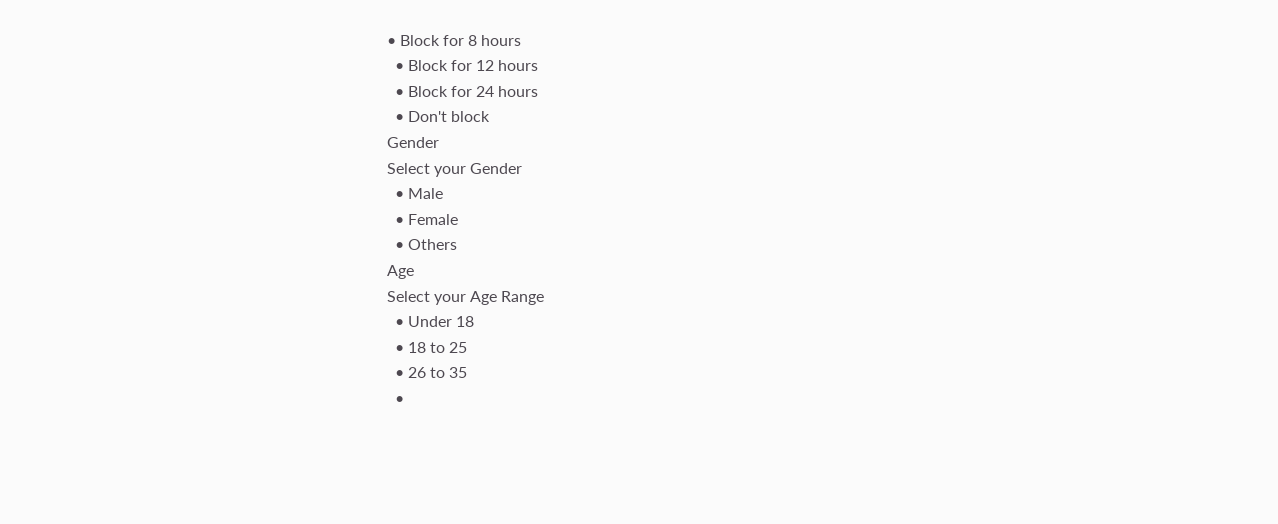• Block for 8 hours
  • Block for 12 hours
  • Block for 24 hours
  • Don't block
Gender
Select your Gender
  • Male
  • Female
  • Others
Age
Select your Age Range
  • Under 18
  • 18 to 25
  • 26 to 35
  •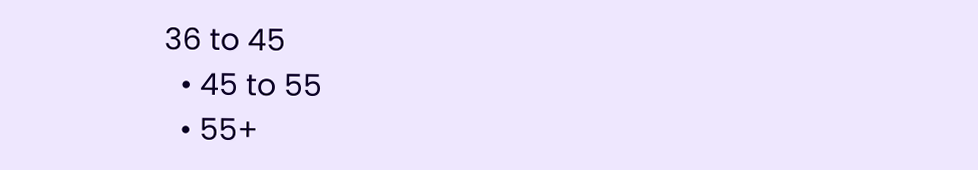36 to 45
  • 45 to 55
  • 55+